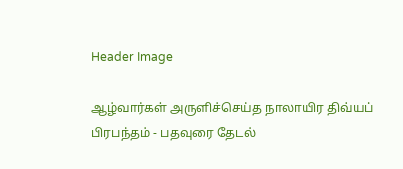Header Image

ஆழ்வார்கள் அருளிச்செய்த நாலாயிர திவ்யப் பிரபந்தம் - பதவுரை தேடல்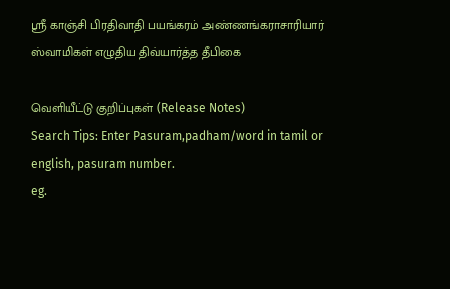ஸ்ரீ காஞ்சி பிரதிவாதி பயங்கரம் அண்ணங்கராசாரியார் ஸ்வாமிகள் எழுதிய திவ்யார்த்த தீபிகை

வெளியீட்டு குறிப்புகள் (Release Notes)
Search Tips: Enter Pasuram,padham/word in tamil or english, pasuram number.
eg.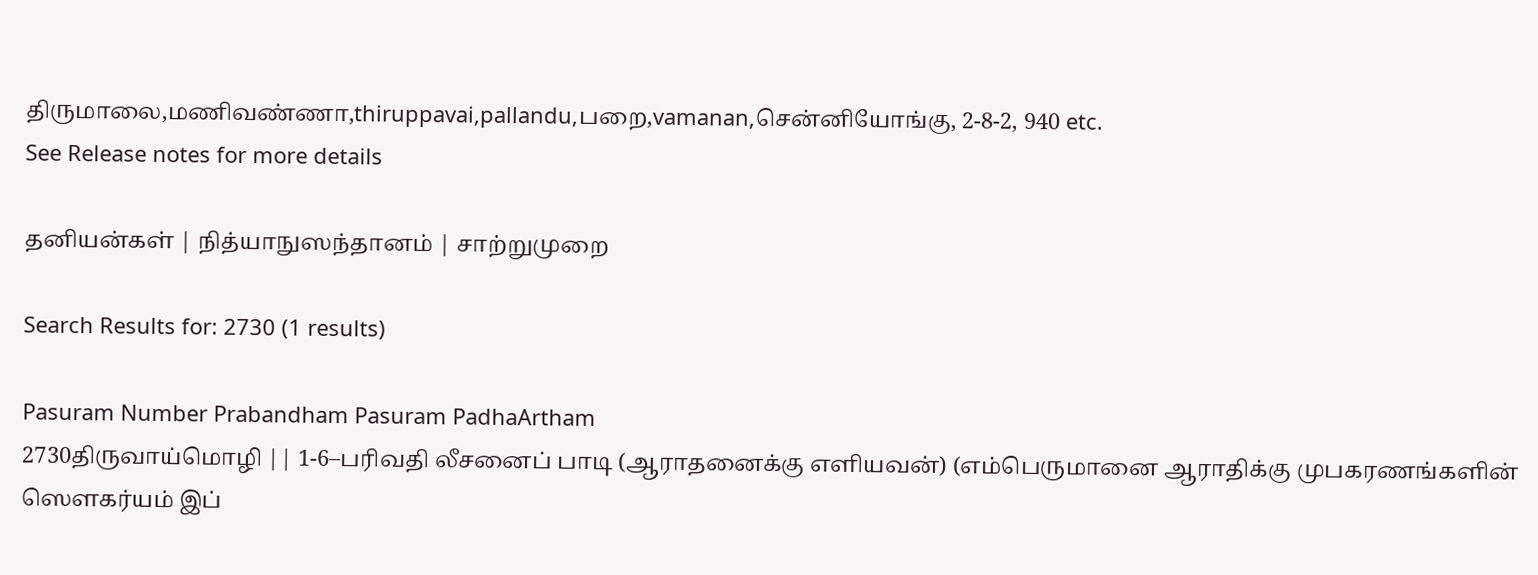திருமாலை,மணிவண்ணா,thiruppavai,pallandu,பறை,vamanan,சென்னியோங்கு, 2-8-2, 940 etc.
See Release notes for more details

தனியன்கள் | நித்யாநுஸந்தானம் | சாற்றுமுறை

Search Results for: 2730 (1 results)

Pasuram Number Prabandham Pasuram PadhaArtham
2730திருவாய்மொழி || 1-6–பரிவதி லீசனைப் பாடி (ஆராதனைக்கு எளியவன்) (எம்பெருமானை ஆராதிக்கு முபகரணங்களின் ஸௌகர்யம் இப்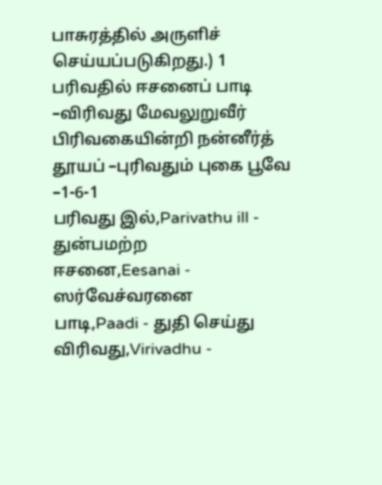பாசுரத்தில் அருளிச் செய்யப்படுகிறது.) 1
பரிவதில் ஈசனைப் பாடி –விரிவது மேவலுறுவீர்
பிரிவகையின்றி நன்னீர்த் தூயப் –புரிவதும் புகை பூவே –1-6-1
பரிவது இல்,Parivathu ill - துன்பமற்ற
ஈசனை,Eesanai - ஸர்வேச்வரனை
பாடி,Paadi - துதி செய்து
விரிவது,Virivadhu -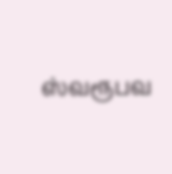ஸ்வரூபவ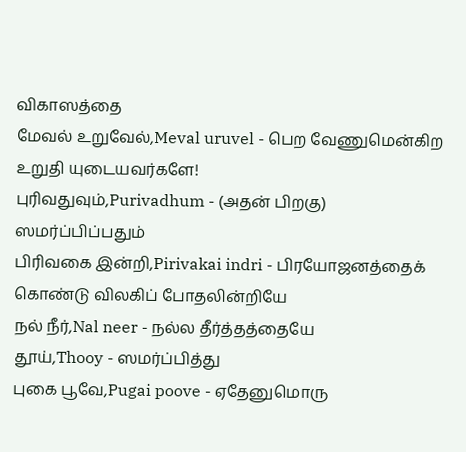விகாஸத்தை
மேவல் உறுவேல்,Meval uruvel - பெற வேணுமென்கிற உறுதி யுடையவர்களே!
புரிவதுவும்,Purivadhum - (அதன் பிறகு) ஸமர்ப்பிப்பதும்
பிரிவகை இன்றி,Pirivakai indri - பிரயோஜனத்தைக் கொண்டு விலகிப் போதலின்றியே
நல் நீர்,Nal neer - நல்ல தீர்த்தத்தையே
தூய்,Thooy - ஸமர்ப்பித்து
புகை பூவே,Pugai poove - ஏதேனுமொரு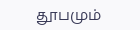தூபமும்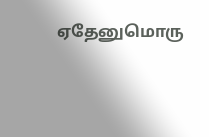ஏதேனுமொரு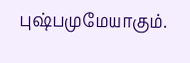புஷ்பமுமேயாகும்.